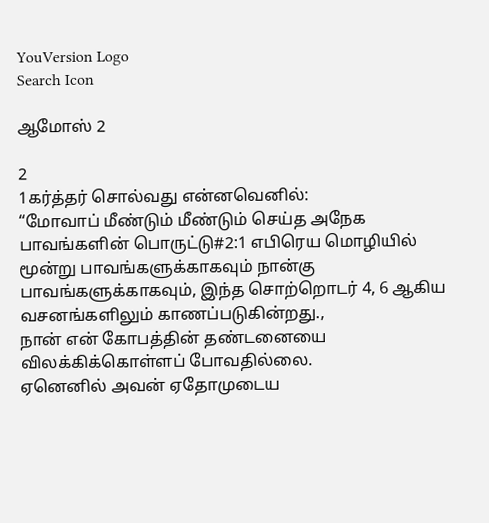YouVersion Logo
Search Icon

ஆமோஸ் 2

2
1கர்த்தர் சொல்வது என்னவெனில்:
“மோவாப் மீண்டும் மீண்டும் செய்த அநேக பாவங்களின் பொருட்டு#2:1 எபிரெய மொழியில் மூன்று பாவங்களுக்காகவும் நான்கு பாவங்களுக்காகவும், இந்த சொற்றொடர் 4, 6 ஆகிய வசனங்களிலும் காணப்படுகின்றது.,
நான் என் கோபத்தின் தண்டனையை விலக்கிக்கொள்ளப் போவதில்லை.
ஏனெனில் அவன் ஏதோமுடைய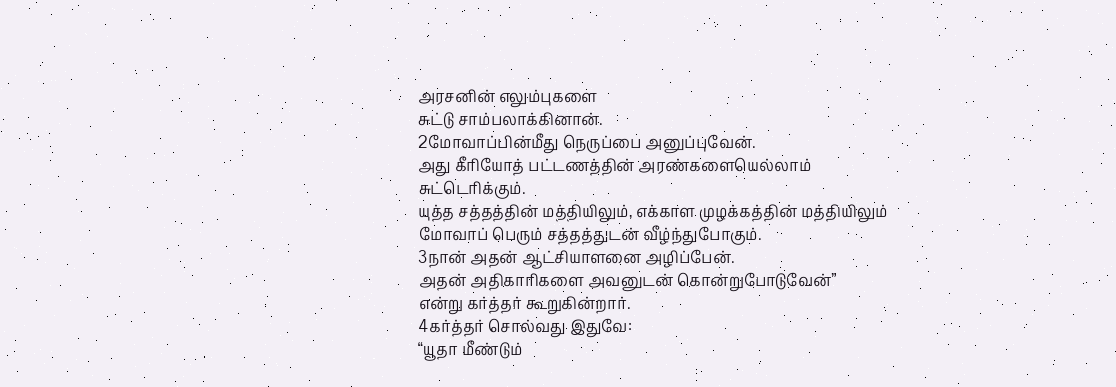அரசனின் எலும்புகளை
சுட்டு சாம்பலாக்கினான்.
2மோவாப்பின்மீது நெருப்பை அனுப்புவேன்.
அது கீரியோத் பட்டணத்தின் அரண்களையெல்லாம் சுட்டெரிக்கும்.
யுத்த சத்தத்தின் மத்தியிலும், எக்காள முழக்கத்தின் மத்தியிலும்
மோவாப் பெரும் சத்தத்துடன் வீழ்ந்துபோகும்.
3நான் அதன் ஆட்சியாளனை அழிப்பேன்.
அதன் அதிகாரிகளை அவனுடன் கொன்றுபோடுவேன்”
என்று கர்த்தர் கூறுகின்றார்.
4கர்த்தர் சொல்வது இதுவே:
“யூதா மீண்டும்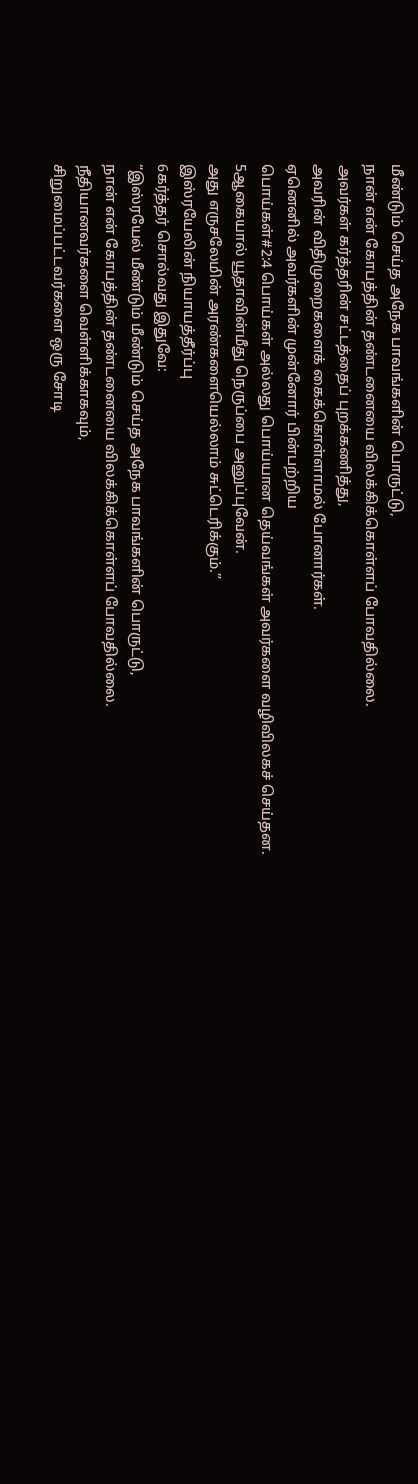மீண்டும் செய்த அநேக பாவங்களின் பொருட்டு,
நான் என் கோபத்தின் தண்டனையை விலக்கிக்கொள்ளப் போவதில்லை.
அவர்கள் கர்த்தரின் சட்டத்தைப் புறக்கணித்து,
அவரின் விதிமுறைகளைக் கைக்கொள்ளாமல் போனார்கள்.
ஏனெனில் அவர்களின் முன்னோர் பின்பற்றிய
பொய்கள்#2:4 பொய்கள் அல்லது பொய்யான தெய்வங்கள் அவர்களை வழிவிலகச் செய்தன.
5ஆகையால் யூதாவின்மீது நெருப்பை அனுப்புவேன்.
அது எருசலேமின் அரண்களையெல்லாம் சுட்டெரிக்கும்.”
இஸ்ரயேலின் நியாயத்தீர்ப்பு
6கர்த்தர் சொல்வது இதுவே:
“இஸ்ரயேல் மீண்டும் மீண்டும் செய்த அநேக பாவங்களின் பொருட்டு,
நான் என் கோபத்தின் தண்டனையை விலக்கிக்கொள்ளப் போவதில்லை.
நீதியானவர்களை வெள்ளிக்காகவும்,
சிறுமைப்பட்டவர்களை ஒரு சோடி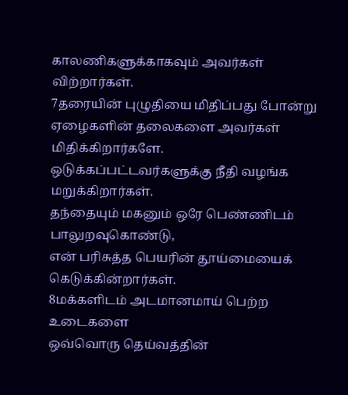காலணிகளுக்காகவும் அவர்கள் விற்றார்கள்.
7தரையின் புழுதியை மிதிப்பது போன்று
ஏழைகளின் தலைகளை அவர்கள் மிதிக்கிறார்களே.
ஒடுக்கப்பட்டவர்களுக்கு நீதி வழங்க மறுக்கிறார்கள்.
தந்தையும் மகனும் ஒரே பெண்ணிடம் பாலுறவுகொண்டு,
என் பரிசுத்த பெயரின் தூய்மையைக் கெடுக்கின்றார்கள்.
8மக்களிடம் அடமானமாய் பெற்ற உடைகளை
ஒவ்வொரு தெய்வத்தின்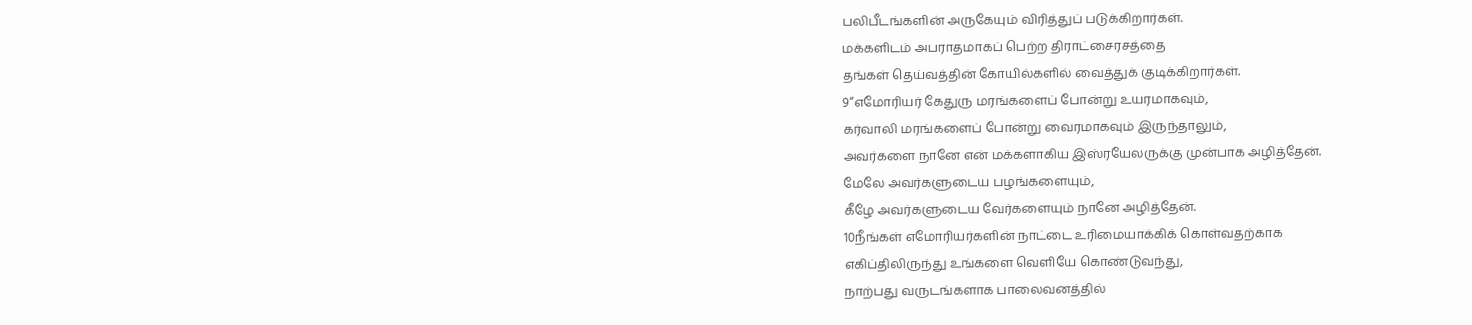பலிபீடங்களின் அருகேயும் விரித்துப் படுக்கிறார்கள்.
மக்களிடம் அபராதமாகப் பெற்ற திராட்சைரசத்தை
தங்கள் தெய்வத்தின் கோயில்களில் வைத்துக் குடிக்கிறார்கள்.
9“எமோரியர் கேதுரு மரங்களைப் போன்று உயரமாகவும்,
கர்வாலி மரங்களைப் போன்று வைரமாகவும் இருந்தாலும்,
அவர்களை நானே என் மக்களாகிய இஸ்ரயேலருக்கு முன்பாக அழித்தேன்.
மேலே அவர்களுடைய பழங்களையும்,
கீழே அவர்களுடைய வேர்களையும் நானே அழித்தேன்.
10நீங்கள் எமோரியர்களின் நாட்டை உரிமையாக்கிக் கொள்வதற்காக
எகிப்திலிருந்து உங்களை வெளியே கொண்டுவந்து,
நாற்பது வருடங்களாக பாலைவனத்தில்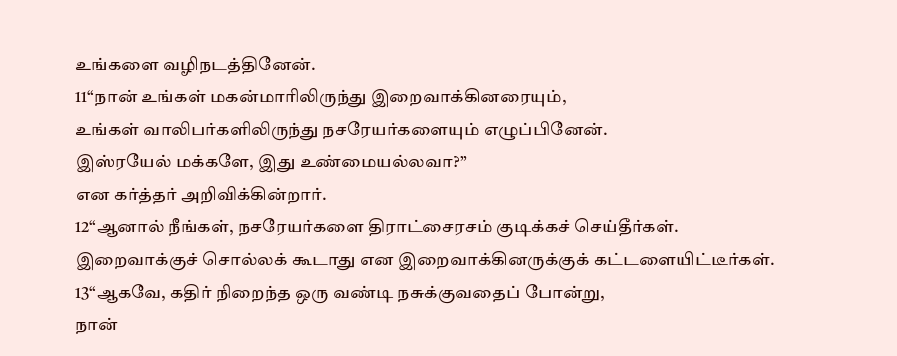உங்களை வழிநடத்தினேன்.
11“நான் உங்கள் மகன்மாரிலிருந்து இறைவாக்கினரையும்,
உங்கள் வாலிபர்களிலிருந்து நசரேயர்களையும் எழுப்பினேன்.
இஸ்ரயேல் மக்களே, இது உண்மையல்லவா?”
என கர்த்தர் அறிவிக்கின்றார்.
12“ஆனால் நீங்கள், நசரேயர்களை திராட்சைரசம் குடிக்கச் செய்தீர்கள்.
இறைவாக்குச் சொல்லக் கூடாது என இறைவாக்கினருக்குக் கட்டளையிட்டீர்கள்.
13“ஆகவே, கதிர் நிறைந்த ஒரு வண்டி நசுக்குவதைப் போன்று,
நான்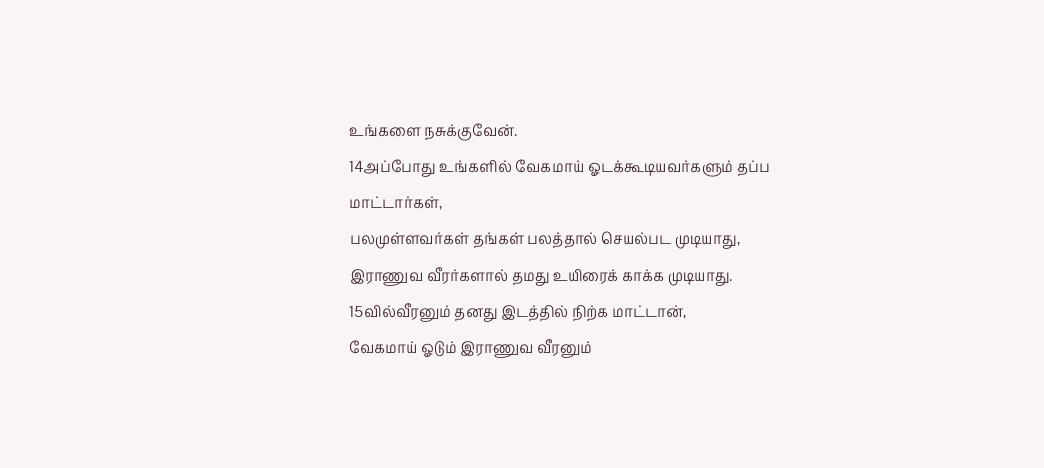உங்களை நசுக்குவேன்.
14அப்போது உங்களில் வேகமாய் ஓடக்கூடியவர்களும் தப்ப மாட்டார்கள்,
பலமுள்ளவர்கள் தங்கள் பலத்தால் செயல்பட முடியாது,
இராணுவ வீரர்களால் தமது உயிரைக் காக்க முடியாது.
15வில்வீரனும் தனது இடத்தில் நிற்க மாட்டான்,
வேகமாய் ஓடும் இராணுவ வீரனும்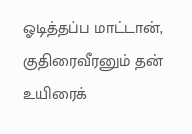ஓடித்தப்ப மாட்டான்,
குதிரைவீரனும் தன் உயிரைக்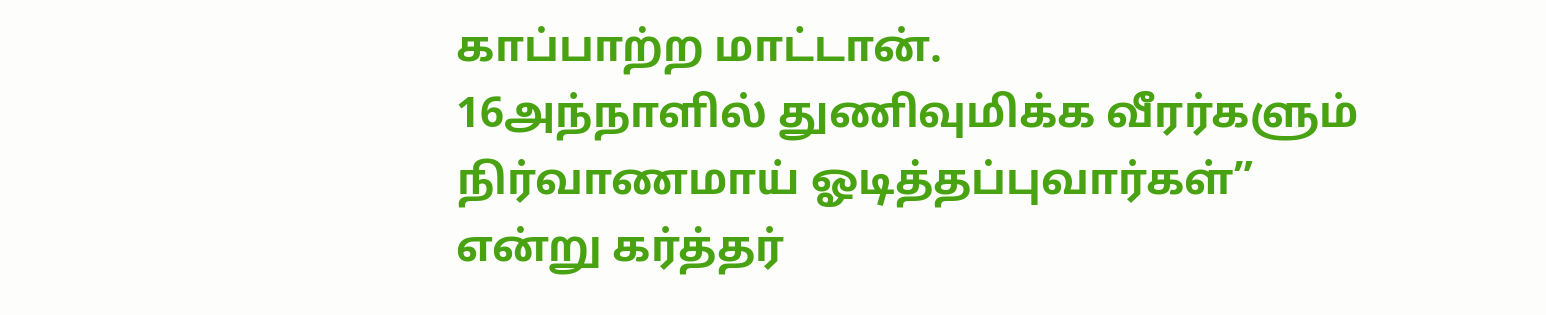காப்பாற்ற மாட்டான்.
16அந்நாளில் துணிவுமிக்க வீரர்களும்
நிர்வாணமாய் ஓடித்தப்புவார்கள்”
என்று கர்த்தர்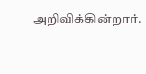அறிவிக்கின்றார்.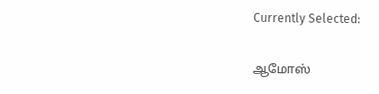Currently Selected:

ஆமோஸ்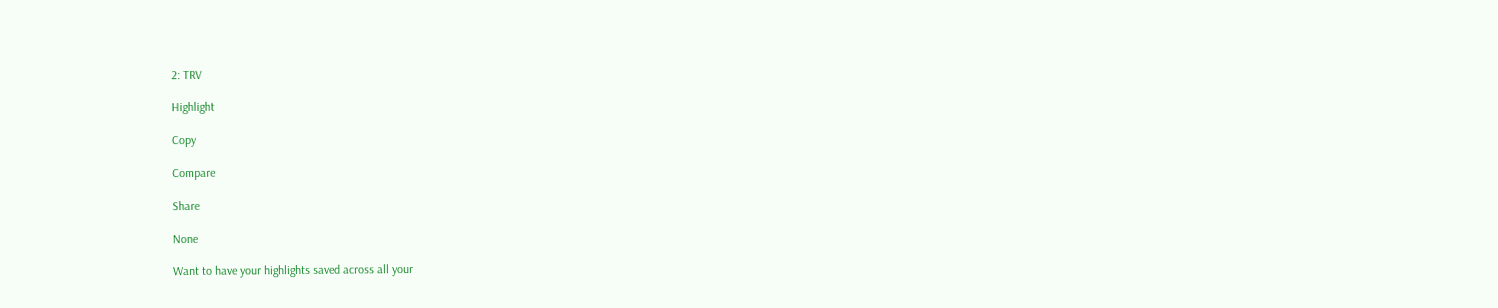2: TRV

Highlight

Copy

Compare

Share

None

Want to have your highlights saved across all your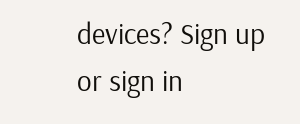devices? Sign up or sign in